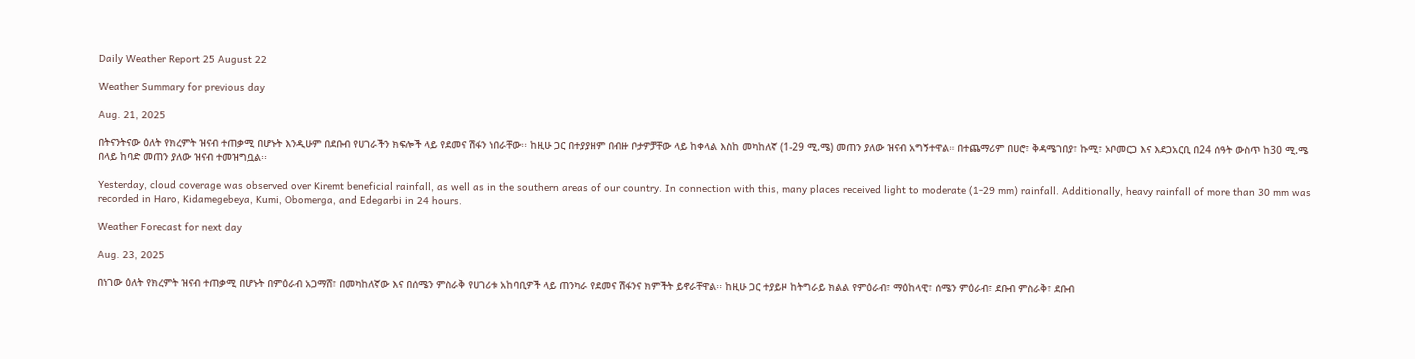Daily Weather Report 25 August 22

Weather Summary for previous day

Aug. 21, 2025

በትናንትናው ዕለት የክረምት ዝናብ ተጠቃሚ በሆኑት እንዲሁም በደቡብ የሀገራችን ክፍሎች ላይ የደመና ሽፋን ነበራቸው፡፡ ከዚሁ ጋር በተያያዘም በብዙ ቦታዎቻቸው ላይ ከቀላል እስከ መካከለኛ (1-29 ሚ.ሜ) መጠን ያለው ዝናብ አግኝተዋል። በተጨማሪም በሀሮ፣ ቅዳሜገበያ፣ ኩሚ፣ ኦቦመርጋ እና እደጋአርቢ በ24 ሰዓት ውስጥ ከ30 ሚ.ሜ በላይ ከባድ መጠን ያለው ዝናብ ተመዝግቧል፡፡

Yesterday, cloud coverage was observed over Kiremt beneficial rainfall, as well as in the southern areas of our country. In connection with this, many places received light to moderate (1-29 mm) rainfall. Additionally, heavy rainfall of more than 30 mm was recorded in Haro, Kidamegebeya, Kumi, Obomerga, and Edegarbi in 24 hours.

Weather Forecast for next day

Aug. 23, 2025

በነገው ዕለት የክረምት ዝናብ ተጠቃሚ በሆኑት በምዕራብ አጋማሸ፣ በመካከለኛው እና በሰሜን ምስራቅ የሀገሪቱ አከባቢዎች ላይ ጠንካራ የደመና ሽፋንና ክምችት ይኖራቸዋል፡፡ ከዚሁ ጋር ተያይዞ ከትግራይ ክልል የምዕራብ፣ ማዕከላዊ፣ ሰሜን ምዕራብ፣ ደቡብ ምስራቅ፣ ደቡብ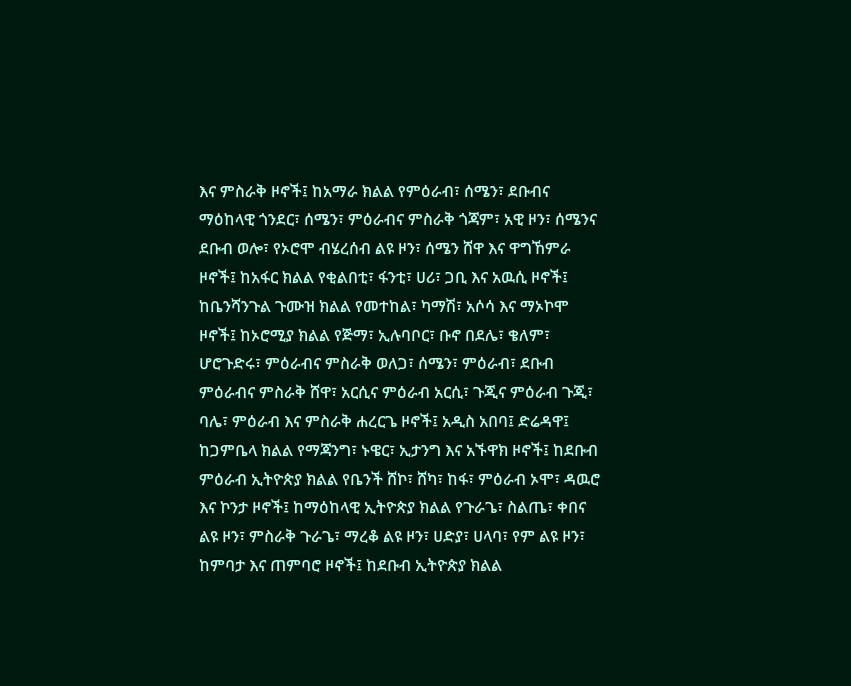እና ምስራቅ ዞኖች፤ ከአማራ ክልል የምዕራብ፣ ሰሜን፣ ደቡብና ማዕከላዊ ጎንደር፣ ሰሜን፣ ምዕራብና ምስራቅ ጎጃም፣ አዊ ዞን፣ ሰሜንና ደቡብ ወሎ፣ የኦሮሞ ብሄረሰብ ልዩ ዞን፣ ሰሜን ሸዋ እና ዋግኸምራ ዞኖች፤ ከአፋር ክልል የቂልበቲ፣ ፋንቲ፣ ሀሪ፣ ጋቢ እና አዉሲ ዞኖች፤ ከቤንሻንጉል ጉሙዝ ክልል የመተከል፣ ካማሽ፣ አሶሳ እና ማኦኮሞ ዞኖች፤ ከኦሮሚያ ክልል የጅማ፣ ኢሉባቦር፣ ቡኖ በደሌ፣ ቄለም፣ ሆሮጉድሩ፣ ምዕራብና ምስራቅ ወለጋ፣ ሰሜን፣ ምዕራብ፣ ደቡብ ምዕራብና ምስራቅ ሸዋ፣ አርሲና ምዕራብ አርሲ፣ ጉጂና ምዕራብ ጉጂ፣ ባሌ፣ ምዕራብ እና ምስራቅ ሐረርጌ ዞኖች፤ አዲስ አበባ፤ ድሬዳዋ፤ ከጋምቤላ ክልል የማጃንግ፣ ኑዌር፣ ኢታንግ እና አኙዋክ ዞኖች፤ ከደቡብ ምዕራብ ኢትዮጵያ ክልል የቤንች ሸኮ፣ ሸካ፣ ከፋ፣ ምዕራብ ኦሞ፣ ዳዉሮ እና ኮንታ ዞኖች፤ ከማዕከላዊ ኢትዮጵያ ክልል የጉራጌ፣ ስልጤ፣ ቀበና ልዩ ዞን፣ ምስራቅ ጉራጌ፣ ማረቆ ልዩ ዞን፣ ሀድያ፣ ሀላባ፣ የም ልዩ ዞን፣ ከምባታ እና ጠምባሮ ዞኖች፤ ከደቡብ ኢትዮጵያ ክልል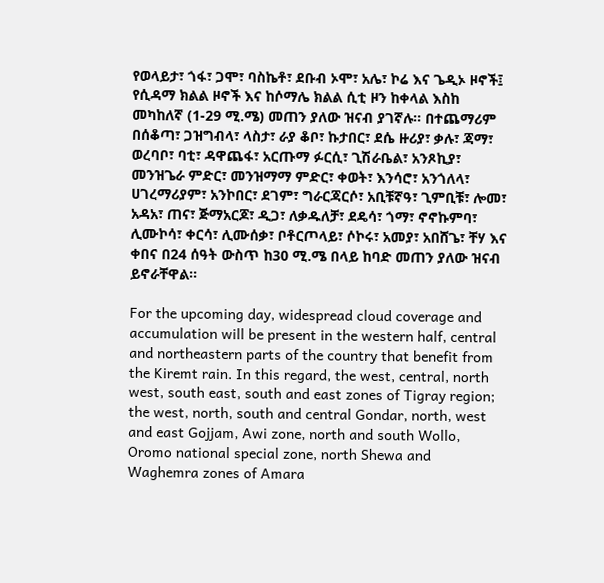የወላይታ፣ ጎፋ፣ ጋሞ፣ ባስኬቶ፣ ደቡብ ኦሞ፣ አሌ፣ ኮሬ እና ጌዲኦ ዞኖች፤ የሲዳማ ክልል ዞኖች እና ከሶማሌ ክልል ሲቲ ዞን ከቀላል እስከ መካከለኛ (1-29 ሚ.ሜ) መጠን ያለው ዝናብ ያገኛሉ፡፡ በተጨማሪም በሰቆጣ፣ ጋዝግብላ፣ ላስታ፣ ራያ ቆቦ፣ ኩታበር፣ ደሴ ዙሪያ፣ ቃሉ፣ ጃማ፣ ወረባቦ፣ ባቲ፣ ዳዋጨፋ፣ አርጡማ ፉርሲ፣ ጊሽራቤል፣ አንጾኪያ፣ መንዝጌራ ምድር፣ መንዝማማ ምድር፣ ቀወት፣ እንሳሮ፣ አንጎለላ፣ ሀገረማሪያም፣ አንኮበር፣ ደገም፣ ግራርጃርሶ፣ አቢቹኛዓ፣ ጊምቢቹ፣ ሎመ፣ አዳአ፣ ጠና፣ ጅማአርጆ፣ ዲጋ፣ ለቃዱለቻ፣ ደዴሳ፣ ጎማ፣ ኖኖኩምባ፣ ሊሙኮሳ፣ ቀርሳ፣ ሊሙሰቃ፣ ቦቶርጦላይ፣ ሶኮሩ፣ አመያ፣ አበሸጌ፣ ቸሃ እና ቀበና በ24 ሰዓት ውስጥ ከ30 ሚ.ሜ በላይ ከባድ መጠን ያለው ዝናብ ይኖራቸዋል፡፡

For the upcoming day, widespread cloud coverage and accumulation will be present in the western half, central and northeastern parts of the country that benefit from the Kiremt rain. In this regard, the west, central, north west, south east, south and east zones of Tigray region; the west, north, south and central Gondar, north, west and east Gojjam, Awi zone, north and south Wollo, Oromo national special zone, north Shewa and Waghemra zones of Amara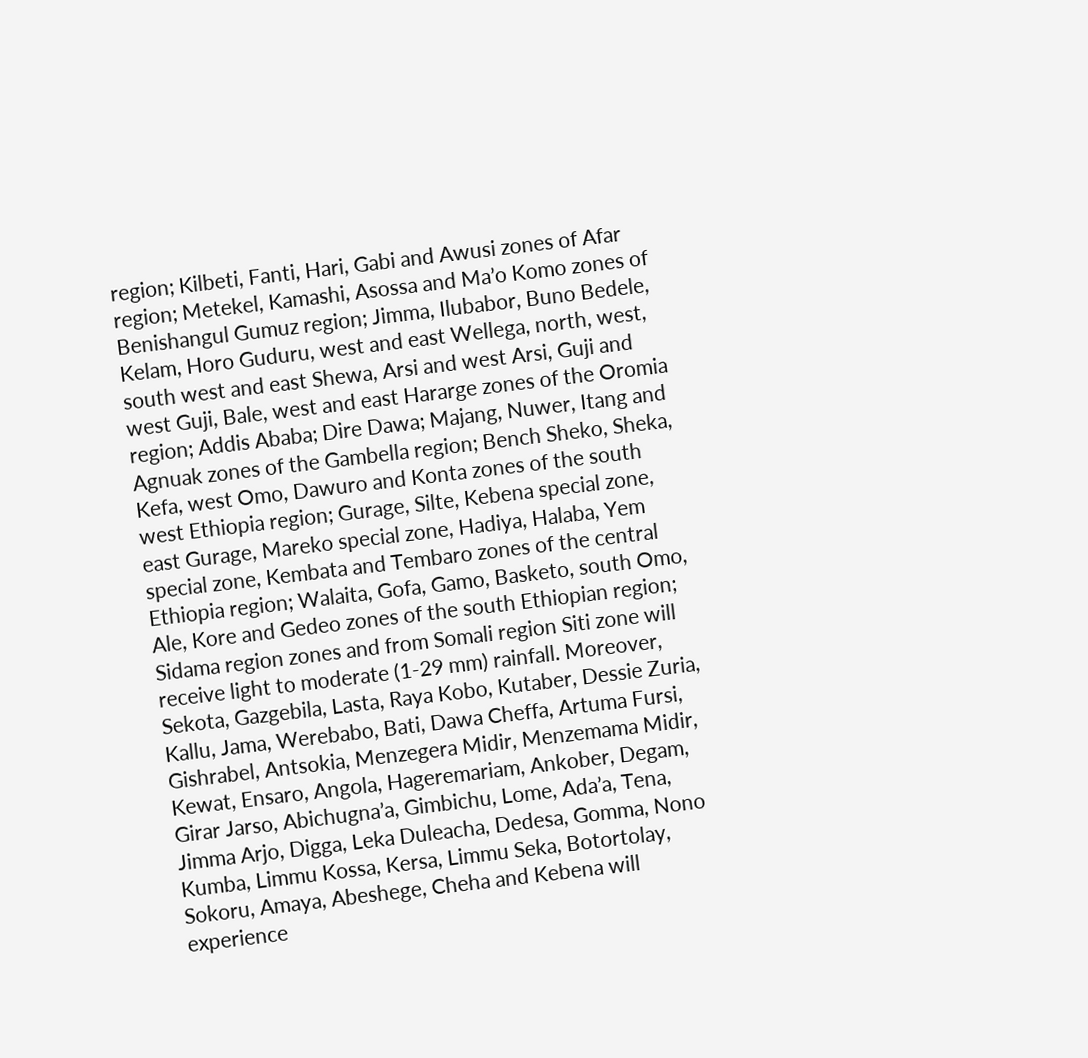region; Kilbeti, Fanti, Hari, Gabi and Awusi zones of Afar region; Metekel, Kamashi, Asossa and Ma’o Komo zones of Benishangul Gumuz region; Jimma, Ilubabor, Buno Bedele, Kelam, Horo Guduru, west and east Wellega, north, west, south west and east Shewa, Arsi and west Arsi, Guji and west Guji, Bale, west and east Hararge zones of the Oromia region; Addis Ababa; Dire Dawa; Majang, Nuwer, Itang and Agnuak zones of the Gambella region; Bench Sheko, Sheka, Kefa, west Omo, Dawuro and Konta zones of the south west Ethiopia region; Gurage, Silte, Kebena special zone, east Gurage, Mareko special zone, Hadiya, Halaba, Yem special zone, Kembata and Tembaro zones of the central Ethiopia region; Walaita, Gofa, Gamo, Basketo, south Omo, Ale, Kore and Gedeo zones of the south Ethiopian region; Sidama region zones and from Somali region Siti zone will receive light to moderate (1-29 mm) rainfall. Moreover, Sekota, Gazgebila, Lasta, Raya Kobo, Kutaber, Dessie Zuria, Kallu, Jama, Werebabo, Bati, Dawa Cheffa, Artuma Fursi, Gishrabel, Antsokia, Menzegera Midir, Menzemama Midir, Kewat, Ensaro, Angola, Hageremariam, Ankober, Degam, Girar Jarso, Abichugna’a, Gimbichu, Lome, Ada’a, Tena, Jimma Arjo, Digga, Leka Duleacha, Dedesa, Gomma, Nono Kumba, Limmu Kossa, Kersa, Limmu Seka, Botortolay, Sokoru, Amaya, Abeshege, Cheha and Kebena will experience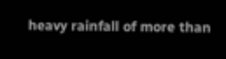heavy rainfall of more than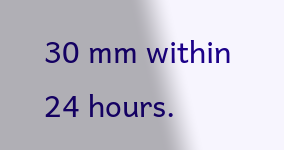30 mm within 24 hours.